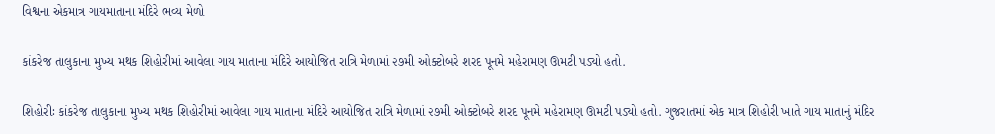વિશ્વના એકમાત્ર ગાયમાતાના મંદિરે ભવ્ય મેળો

કાંકરેજ તાલુકાના મુખ્ય મથક શિહોરીમાં આવેલા ગાય માતાના મંદિરે આયોજિત રાત્રિ મેળામાં ૨૭મી ઓક્ટોબરે શરદ પૂનમે મહેરામણ ઊમટી પડ્યો હતો.

શિહોરીઃ કાંકરેજ તાલુકાના મુખ્ય મથક શિહોરીમાં આવેલા ગાય માતાના મંદિરે આયોજિત રાત્રિ મેળામાં ૨૭મી ઓક્ટોબરે શરદ પૂનમે મહેરામણ ઊમટી પડ્યો હતો. ગુજરાતમાં એક માત્ર શિહોરી ખાતે ગાય માતાનું મંદિર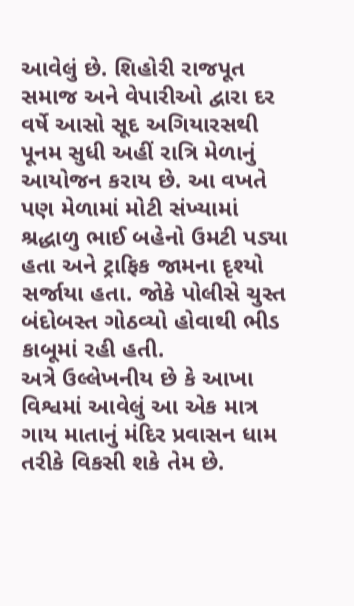આવેલું છે. શિહોરી રાજપૂત સમાજ અને વેપારીઓ દ્વારા દર વર્ષે આસો સૂદ અગિયારસથી પૂનમ સુધી અહીં રાત્રિ મેળાનું આયોજન કરાય છે. આ વખતે પણ મેળામાં મોટી સંખ્યામાં શ્રદ્ધાળુ ભાઈ બહેનો ઉમટી પડ્યા હતા અને ટ્રાફિક જામના દૃશ્યો સર્જાયા હતા. જોકે પોલીસે ચુસ્ત બંદોબસ્ત ગોઠવ્યો હોવાથી ભીડ કાબૂમાં રહી હતી.
અત્રે ઉલ્લેખનીય છે કે આખા વિશ્વમાં આવેલું આ એક માત્ર ગાય માતાનું મંદિર પ્રવાસન ધામ તરીકે વિકસી શકે તેમ છે.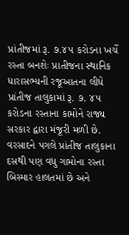પ્રાંતીજમાં રૂ. ૭.૪૫ કરોડના ખર્ચે રસ્તા બનશેઃ પ્રાતીજના સ્થાનિક ધારાસભ્યની રજૂઆતના લીધે પ્રાંતીજ તાલુકામાં રૂ. ૭. ૪૫ કરોડના રસ્તાના કામોને રાજ્ય સરકાર દ્વારા મંજૂરી મળી છે. વરસાદને પગલે પ્રાંતીજ તાલુકાના દસથી પણ વધુ ગામોના રસ્તા બિસ્માર હાલતમાં છે અને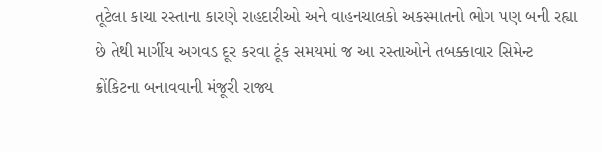તૂટેલા કાચા રસ્તાના કારણે રાહદારીઓ અને વાહનચાલકો અકસ્માતનો ભોગ પણ બની રહ્યા છે તેથી માર્ગીય અગવડ દૂર કરવા ટૂંક સમયમાં જ આ રસ્તાઓને તબક્કાવાર સિમેન્ટ ક્રોંકિટના બનાવવાની મંજૂરી રાજ્ય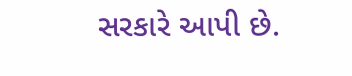સરકારે આપી છે.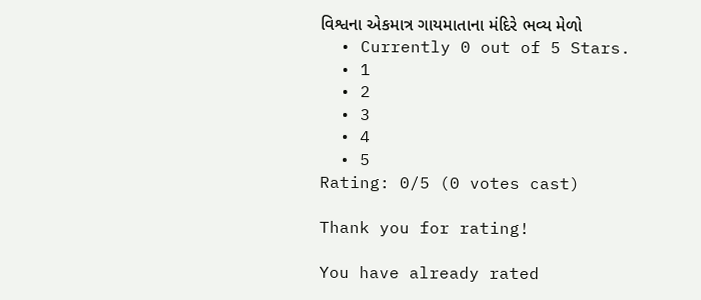વિશ્વના એકમાત્ર ગાયમાતાના મંદિરે ભવ્ય મેળો
  • Currently 0 out of 5 Stars.
  • 1
  • 2
  • 3
  • 4
  • 5
Rating: 0/5 (0 votes cast)

Thank you for rating!

You have already rated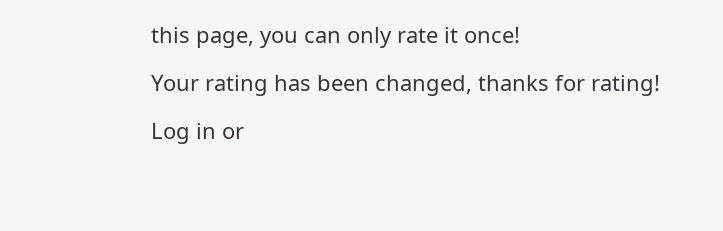this page, you can only rate it once!

Your rating has been changed, thanks for rating!

Log in or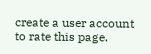create a user account to rate this page.